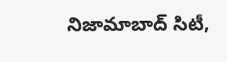నిజామాబాద్ సిటీ,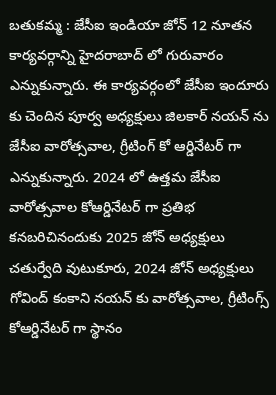బతుకమ్మ : జేసీఐ ఇండియా జోన్ 12 నూతన కార్యవర్గాన్ని హైదరాబాద్ లో గురువారం ఎన్నుకున్నారు. ఈ కార్యవర్గంలో జేసీఐ ఇందూరు కు చెందిన పూర్వ అధ్యక్షులు జిలకార్ నయన్ ను జేసీఐ వారోత్సవాల, గ్రీటింగ్ కో ఆర్డినేటర్ గా ఎన్నుకున్నారు. 2024 లో ఉత్తమ జేసీఐ వారోత్సవాల కోఆర్డినేటర్ గా ప్రతిభ కనబరిచినందుకు 2025 జోన్ అధ్యక్షులు చతుర్వేది వుటుకూరు, 2024 జోన్ అధ్యక్షులు గోవింద్ కంకాని నయన్ కు వారోత్సవాల, గ్రీటింగ్స్ కోఆర్డినేటర్ గా స్థానం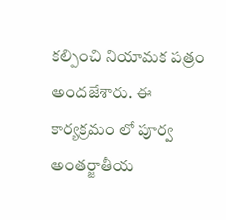కల్పించి నియామక పత్రం అందజేశారు. ఈ కార్యక్రమం లో పూర్వ అంతర్జాతీయ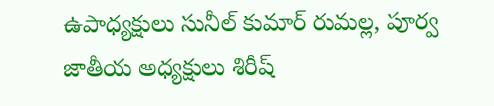ఉపాధ్యక్షులు సునీల్ కుమార్ రుమల్ల, పూర్వ జాతీయ అధ్యక్షులు శిరీష్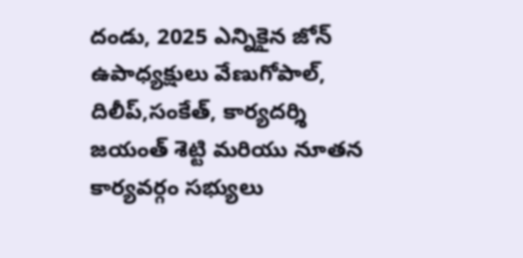దండు, 2025 ఎన్నికైన జోన్ ఉపాధ్యక్షులు వేణుగోపాల్, దిలీప్,సంకేత్, కార్యదర్శి జయంత్ శెట్టి మరియు నూతన కార్యవర్గం సభ్యులు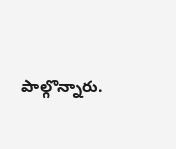పాల్గొన్నారు.